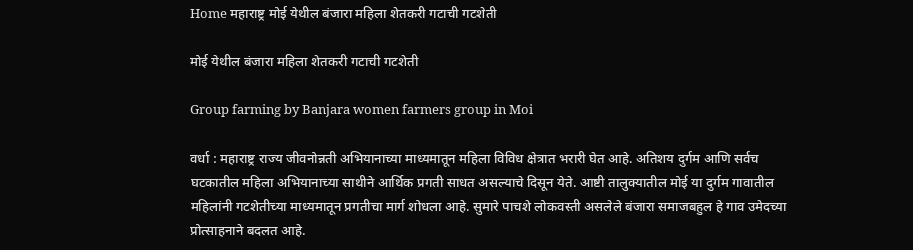Home महाराष्ट्र मोई येथील बंजारा महिला शेतकरी गटाची गटशेती

मोई येथील बंजारा महिला शेतकरी गटाची गटशेती

Group farming by Banjara women farmers group in Moi

वर्धा : महाराष्ट्र राज्य जीवनोन्नती अभियानाच्या माध्यमातून महिला विविध क्षेत्रात भरारी घेत आहे. अतिशय दुर्गम आणि सर्वच घटकातील महिला अभियानाच्या साथीने आर्थिक प्रगती साधत असल्याचे दिसून येते. आष्टी तालुक्यातील मोई या दुर्गम गावातील महिलांनी गटशेतीच्या माध्यमातून प्रगतीचा मार्ग शोधला आहे. सुमारे पाचशे लोकवस्ती असलेले बंजारा समाजबहुल हे गाव उमेदच्या प्रोत्साहनाने बदलत आहे.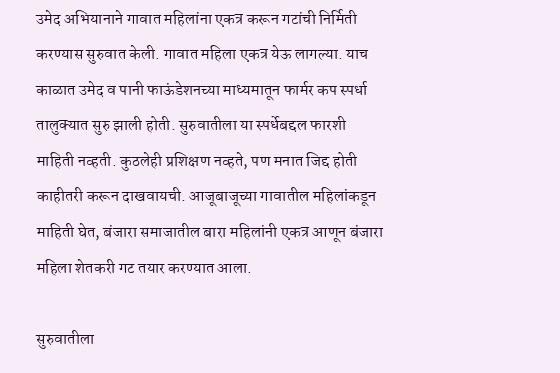उमेद अभियानाने गावात महिलांना एकत्र करून गटांची निर्मिती करण्यास सुरुवात केली. गावात महिला एकत्र येऊ लागल्या. याच काळात उमेद व पानी फाऊंडेशनच्या माध्यमातून फार्मर कप स्पर्धा तालुक्यात सुरु झाली होती. सुरुवातीला या स्पर्धेबद्दल फारशी माहिती नव्हती. कुठलेही प्रशिक्षण नव्हते, पण मनात जिद्द होती काहीतरी करून दाखवायची. आजूबाजूच्या गावातील महिलांकडून माहिती घेत, बंजारा समाजातील बारा महिलांनी एकत्र आणून बंजारा महिला शेतकरी गट तयार करण्यात आला.

सुरुवातीला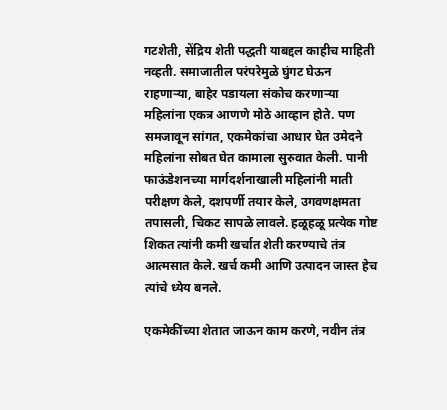गटशेती, सेंद्रिय शेती पद्धती याबद्दल काहीच माहिती नव्हती. समाजातील परंपरेमुळे घुंगट घेऊन राहणाऱ्या, बाहेर पडायला संकोच करणाऱ्या महिलांना एकत्र आणणे मोठे आव्हान होते. पण समजावून सांगत, एकमेकांचा आधार घेत उमेदने महिलांना सोबत घेत कामाला सुरुवात केली. पानी फाऊंडेशनच्या मार्गदर्शनाखाली महिलांनी माती परीक्षण केले, दशपर्णी तयार केले, उगवणक्षमता तपासली, चिकट सापळे लावले. हळूहळू प्रत्येक गोष्ट शिकत त्यांनी कमी खर्चात शेती करण्याचे तंत्र आत्मसात केले. खर्च कमी आणि उत्पादन जास्त हेच त्यांचे ध्येय बनले.

एकमेकींच्या शेतात जाऊन काम करणे, नवीन तंत्र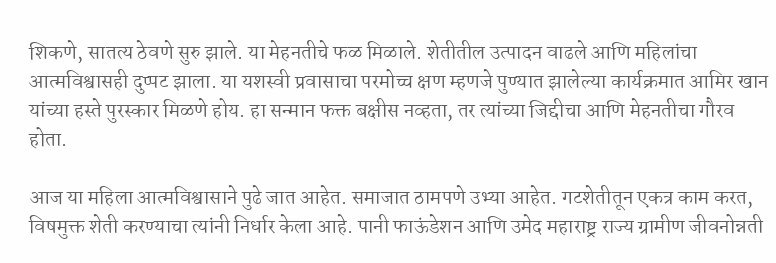शिकणे, सातत्य ठेवणे सुरु झाले. या मेहनतीचे फळ मिळाले. शेतीतील उत्पादन वाढले आणि महिलांचा आत्मविश्वासही दुप्पट झाला. या यशस्वी प्रवासाचा परमोच्च क्षण म्हणजे पुण्यात झालेल्या कार्यक्रमात आमिर खान यांच्या हस्ते पुरस्कार मिळणे होय. हा सन्मान फक्त बक्षीस नव्हता, तर त्यांच्या जिद्दीचा आणि मेहनतीचा गौरव होता.

आज या महिला आत्मविश्वासाने पुढे जात आहेत. समाजात ठामपणे उभ्या आहेत. गटशेतीतून एकत्र काम करत, विषमुक्त शेती करण्याचा त्यांनी निर्धार केला आहे. पानी फाऊंडेशन आणि उमेद महाराष्ट्र राज्य ग्रामीण जीवनोन्नती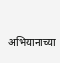अभियानाच्या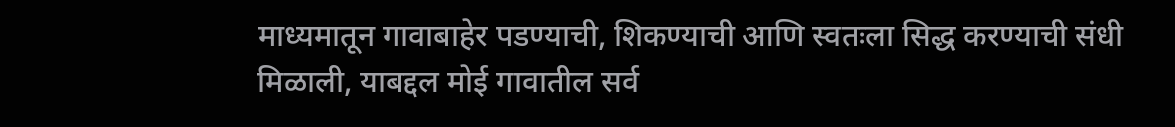माध्यमातून गावाबाहेर पडण्याची, शिकण्याची आणि स्वतःला सिद्ध करण्याची संधी मिळाली, याबद्दल मोई गावातील सर्व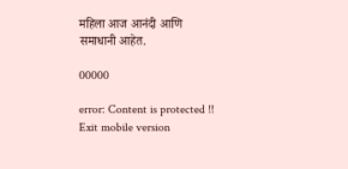महिला आज आनंदी आणि समाधानी आहेत.

00000

error: Content is protected !!
Exit mobile version